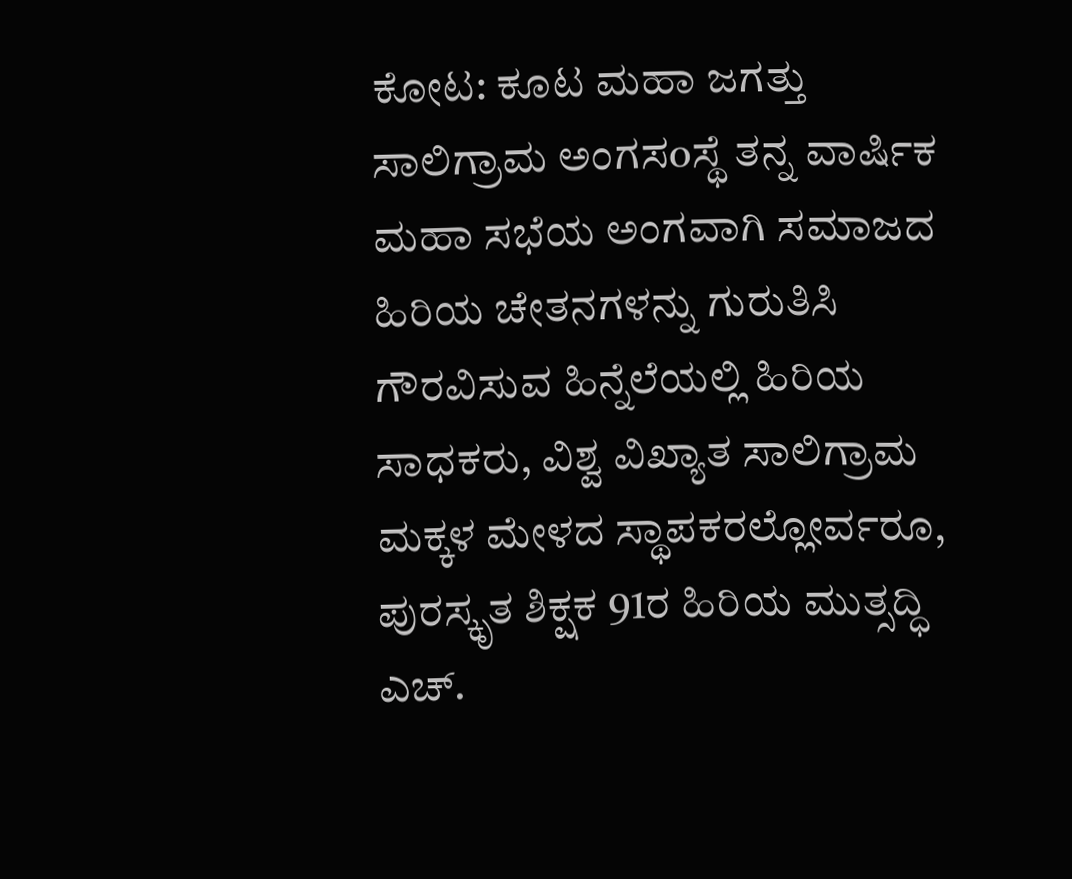ಕೋಟ: ಕೂಟ ಮಹಾ ಜಗತ್ತು ಸಾಲಿಗ್ರಾಮ ಅಂಗಸoಸ್ಥೆ ತನ್ನ ವಾರ್ಷಿಕ ಮಹಾ ಸಭೆಯ ಅಂಗವಾಗಿ ಸಮಾಜದ ಹಿರಿಯ ಚೇತನಗಳನ್ನು ಗುರುತಿಸಿ ಗೌರವಿಸುವ ಹಿನ್ನೆಲೆಯಲ್ಲಿ ಹಿರಿಯ ಸಾಧಕರು, ವಿಶ್ವ ವಿಖ್ಯಾತ ಸಾಲಿಗ್ರಾಮ ಮಕ್ಕಳ ಮೇಳದ ಸ್ಥಾಪಕರಲ್ಲೋರ್ವರೂ, ಪುರಸ್ಕೃತ ಶಿಕ್ಷಕ 91ರ ಹಿರಿಯ ಮುತ್ಸದ್ಧಿ ಎಚ್.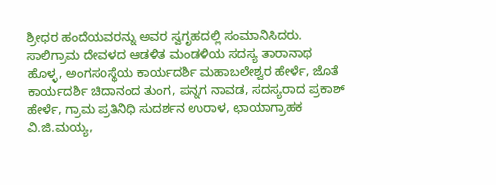ಶ್ರೀಧರ ಹಂದೆಯವರನ್ನು ಅವರ ಸ್ವಗೃಹದಲ್ಲಿ ಸಂಮಾನಿಸಿದರು.
ಸಾಲಿಗ್ರಾಮ ದೇವಳದ ಆಡಳಿತ ಮಂಡಳಿಯ ಸದಸ್ಯ ತಾರಾನಾಥ ಹೊಳ್ಳ, ಅಂಗಸoಸ್ಥೆಯ ಕಾರ್ಯದರ್ಶಿ ಮಹಾಬಲೇಶ್ವರ ಹೇರ್ಳೆ, ಜೊತೆ ಕಾರ್ಯದರ್ಶಿ ಚಿದಾನಂದ ತುಂಗ, ಪನ್ನಗ ನಾವಡ, ಸದಸ್ಯರಾದ ಪ್ರಕಾಶ್ ಹೇರ್ಳೆ, ಗ್ರಾಮ ಪ್ರತಿನಿಧಿ ಸುದರ್ಶನ ಉರಾಳ, ಛಾಯಾಗ್ರಾಹಕ ವಿ.ಜಿ.ಮಯ್ಯ,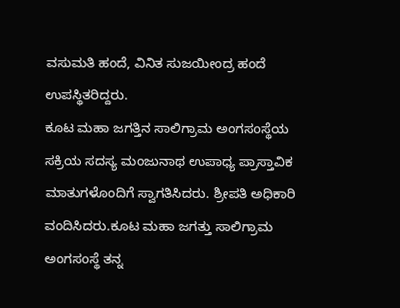ವಸುಮತಿ ಹಂದೆ, ವಿನಿತ ಸುಜಯೀಂದ್ರ ಹಂದೆ ಉಪಸ್ಥಿತರಿದ್ದರು.
ಕೂಟ ಮಹಾ ಜಗತ್ತಿನ ಸಾಲಿಗ್ರಾಮ ಅಂಗಸoಸ್ಥೆಯ ಸಕ್ರಿಯ ಸದಸ್ಯ ಮಂಜುನಾಥ ಉಪಾಧ್ಯ ಪ್ರಾಸ್ತಾವಿಕ ಮಾತುಗಳೊಂದಿಗೆ ಸ್ವಾಗತಿಸಿದರು. ಶ್ರೀಪತಿ ಅಧಿಕಾರಿ ವಂದಿಸಿದರು.ಕೂಟ ಮಹಾ ಜಗತ್ತು ಸಾಲಿಗ್ರಾಮ ಅಂಗಸoಸ್ಥೆ ತನ್ನ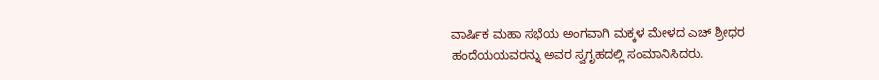ವಾರ್ಷಿಕ ಮಹಾ ಸಭೆಯ ಅಂಗವಾಗಿ ಮಕ್ಕಳ ಮೇಳದ ಎಚ್ ಶ್ರೀಧರ ಹಂದೆಯಯವರನ್ನು ಅವರ ಸ್ವಗೃಹದಲ್ಲಿ ಸಂಮಾನಿಸಿದರು.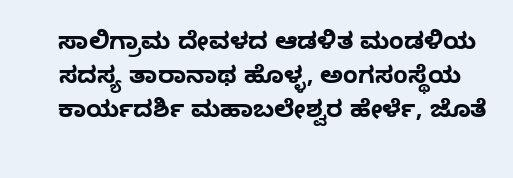ಸಾಲಿಗ್ರಾಮ ದೇವಳದ ಆಡಳಿತ ಮಂಡಳಿಯ ಸದಸ್ಯ ತಾರಾನಾಥ ಹೊಳ್ಳ, ಅಂಗಸoಸ್ಥೆಯ ಕಾರ್ಯದರ್ಶಿ ಮಹಾಬಲೇಶ್ವರ ಹೇರ್ಳೆ, ಜೊತೆ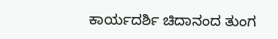ಕಾರ್ಯದರ್ಶಿ ಚಿದಾನಂದ ತುಂಗ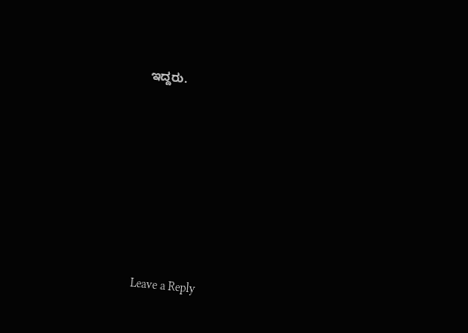ಇದ್ದರು.












Leave a Reply